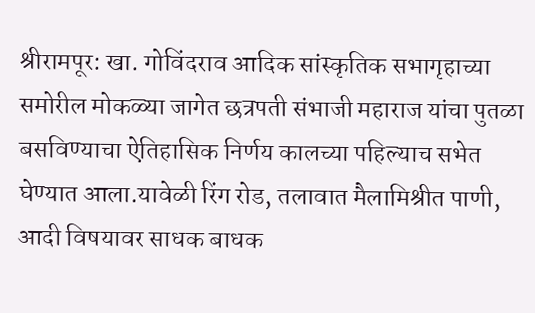श्रीरामपूर: खा. गोविंदराव आदिक सांस्कृतिक सभागृहाच्या समोरील मोकळ्या जागेत छत्रपती संभाजी महाराज यांचा पुतळा बसविण्याचा ऐतिहासिक निर्णय कालच्या पहिल्याच सभेत घेण्यात आला.यावेळी रिंग रोड, तलावात मैलामिश्रीत पाणी, आदी विषयावर साधक बाधक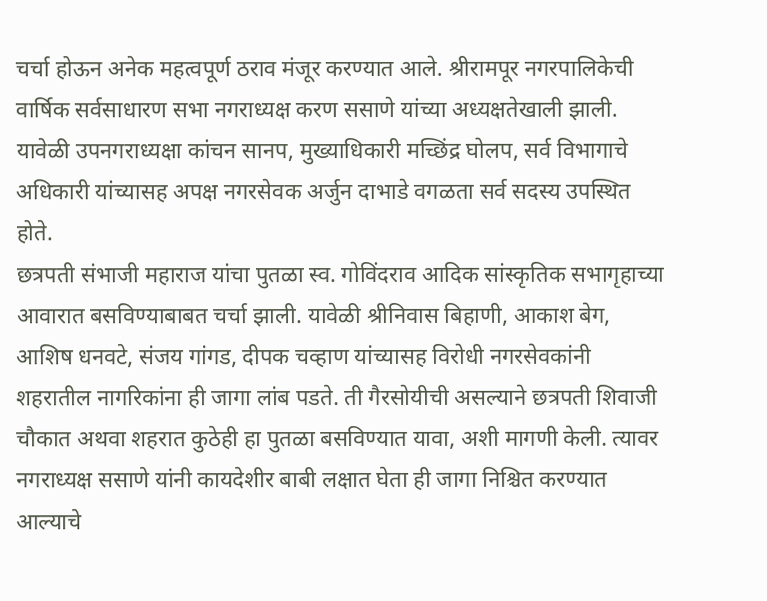चर्चा होऊन अनेक महत्वपूर्ण ठराव मंजूर करण्यात आले. श्रीरामपूर नगरपालिकेची वार्षिक सर्वसाधारण सभा नगराध्यक्ष करण ससाणे यांच्या अध्यक्षतेखाली झाली. यावेळी उपनगराध्यक्षा कांचन सानप, मुख्याधिकारी मच्छिंद्र घोलप, सर्व विभागाचे अधिकारी यांच्यासह अपक्ष नगरसेवक अर्जुन दाभाडे वगळता सर्व सदस्य उपस्थित होते.
छत्रपती संभाजी महाराज यांचा पुतळा स्व. गोविंदराव आदिक सांस्कृतिक सभागृहाच्या आवारात बसविण्याबाबत चर्चा झाली. यावेळी श्रीनिवास बिहाणी, आकाश बेग, आशिष धनवटे, संजय गांगड, दीपक चव्हाण यांच्यासह विरोधी नगरसेवकांनी शहरातील नागरिकांना ही जागा लांब पडते. ती गैरसोयीची असल्याने छत्रपती शिवाजी चौकात अथवा शहरात कुठेही हा पुतळा बसविण्यात यावा, अशी मागणी केली. त्यावर नगराध्यक्ष ससाणे यांनी कायदेशीर बाबी लक्षात घेता ही जागा निश्चित करण्यात आल्याचे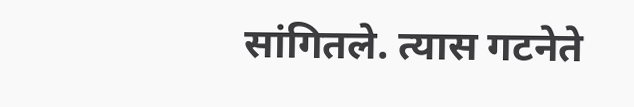सांगितले. त्यास गटनेते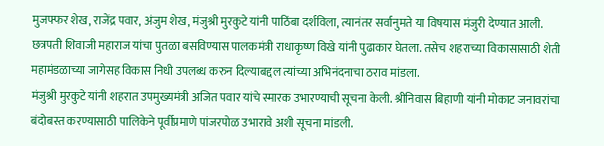मुजफ्फर शेख, राजेंद्र पवार, अंजुम शेख, मंजुश्री मुरकुटे यांनी पाठिंबा दर्शविला, त्यानंतर सर्वानुमते या विषयास मंजुरी देण्यात आली.
छत्रपती शिवाजी महाराज यांचा पुतळा बसविण्यास पालकमंत्री राधाकृष्ण विखे यांनी पुढाकार घेतला. तसेच शहराच्या विकासासाठी शेती महामंडळाच्या जागेसह विकास निधी उपलब्ध करुन दिल्याबद्दल त्यांच्या अभिनंदनाचा ठराव मांडला.
मंजुश्री मुरकुटे यांनी शहरात उपमुख्यमंत्री अजित पवार यांचे स्मारक उभारण्याची सूचना केली. श्रीनिवास बिहाणी यांनी मोकाट जनावरांचा बंदोबस्त करण्यासाठी पालिकेने पूर्वीप्रमाणे पांजरपोळ उभारावे अशी सूचना मांडली.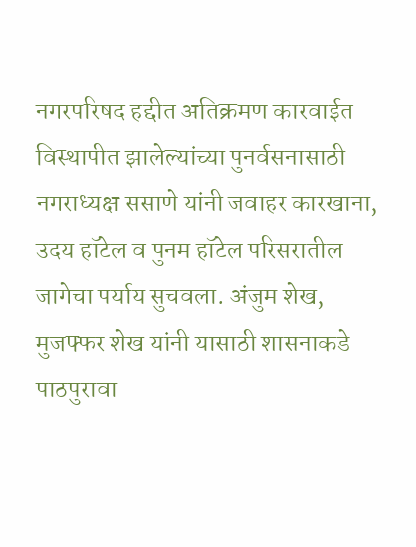नगरपरिषद हद्दीत अतिक्रमण कारवाईत विस्थापीत झालेल्यांच्या पुनर्वसनासाठी नगराध्यक्ष ससाणे यांनी जवाहर कारखाना, उदय हॉटेल व पुनम हॉटेल परिसरातील जागेचा पर्याय सुचवला. अंजुम शेख, मुजफ्फर शेख यांनी यासाठी शासनाकडे पाठपुरावा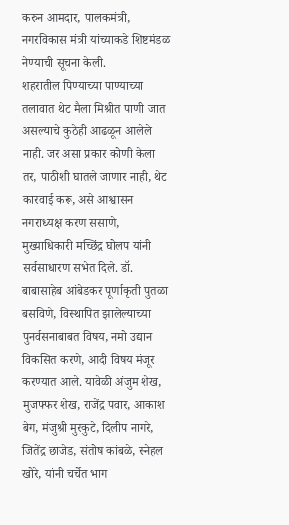करुन आमदार, पालकमंत्री, नगरविकास मंत्री यांच्याकडे शिष्टमंडळ नेण्याची सूचना केली.
शहरातील पिण्याच्या पाण्याच्या तलावात थेट मैला मिश्रीत पाणी जात असल्याचे कुठेही आढळून आलेले नाही. जर असा प्रकार कोणी केला तर, पाठीशी घातले जाणार नाही, थेट कारवाई करू, असे आश्वासन नगराध्यक्ष करण ससाणे, मुख्याधिकारी मच्छिंद्र घोलप यांनी सर्वसाधारण सभेत दिले. डॉ. बाबासाहेब आंबेडकर पूर्णाकृती पुतळा बसविणे, विस्थापित झालेल्याच्या पुनर्वसनाबाबत विषय, नमो उद्यान विकसित करणे, आदी विषय मंजूर करण्यात आले. यावेळी अंजुम शेख, मुजफ्फर शेख, राजेंद्र पवार, आकाश बेग, मंजुश्री मुरकुटे, दिलीप नागरे, जितेंद्र छाजेड, संतोष कांबळे, स्नेहल खोरे, यांनी चर्चेत भाग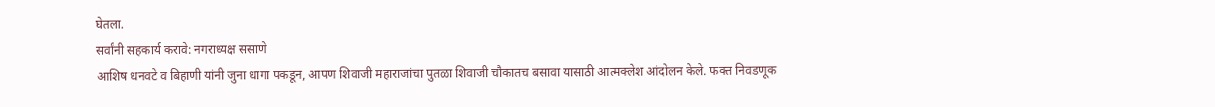घेतला.
सर्वांनी सहकार्य करावे: नगराध्यक्ष ससाणे
आशिष धनवटे व बिहाणी यांनी जुना धागा पकडून, आपण शिवाजी महाराजांचा पुतळा शिवाजी चौकातच बसावा यासाठी आत्मक्लेश आंदोलन केले. फक्त निवडणूक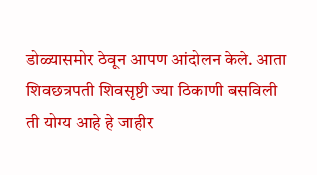डोळ्यासमोर ठेवून आपण आंदोलन केले. आता शिवछत्रपती शिवसृष्टी ज्या ठिकाणी बसविली ती योग्य आहे हे जाहीर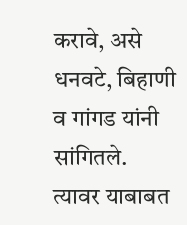करावे, असे धनवटे, बिहाणी व गांगड यांनी सांगितले. त्यावर याबाबत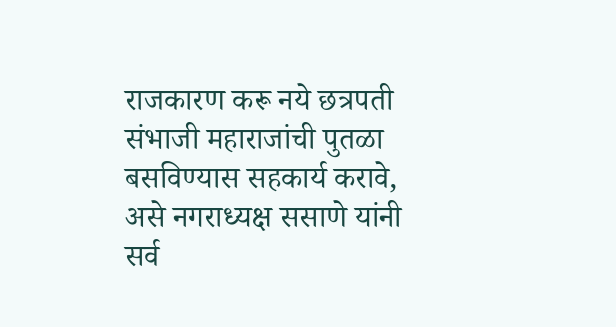राजकारण करू नये छत्रपती संभाजी महाराजांची पुतळा बसविण्यास सहकार्य करावे, असे नगराध्यक्ष ससाणे यांनी सर्व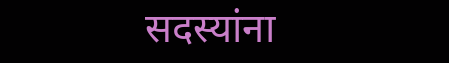सदस्यांना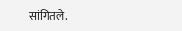सांगितले.